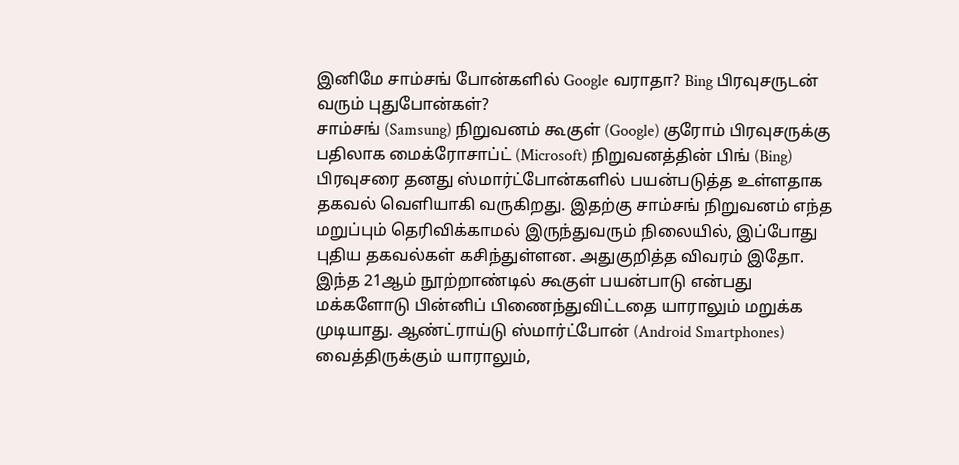இனிமே சாம்சங் போன்களில் Google வராதா? Bing பிரவுசருடன் வரும் புதுபோன்கள்?
சாம்சங் (Samsung) நிறுவனம் கூகுள் (Google) குரோம் பிரவுசருக்கு பதிலாக மைக்ரோசாப்ட் (Microsoft) நிறுவனத்தின் பிங் (Bing) பிரவுசரை தனது ஸ்மார்ட்போன்களில் பயன்படுத்த உள்ளதாக தகவல் வெளியாகி வருகிறது. இதற்கு சாம்சங் நிறுவனம் எந்த மறுப்பும் தெரிவிக்காமல் இருந்துவரும் நிலையில், இப்போது புதிய தகவல்கள் கசிந்துள்ளன. அதுகுறித்த விவரம் இதோ.
இந்த 21ஆம் நூற்றாண்டில் கூகுள் பயன்பாடு என்பது மக்களோடு பின்னிப் பிணைந்துவிட்டதை யாராலும் மறுக்க முடியாது. ஆண்ட்ராய்டு ஸ்மார்ட்போன் (Android Smartphones) வைத்திருக்கும் யாராலும்,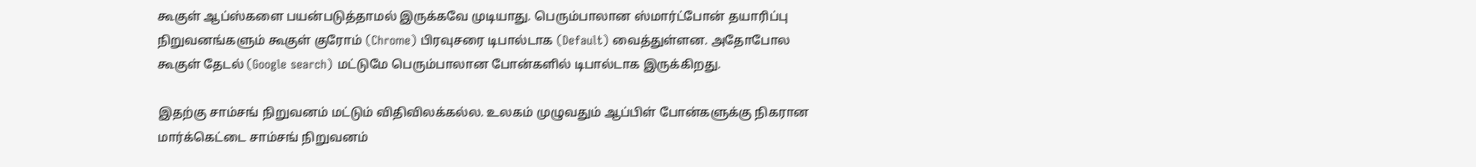கூகுள் ஆப்ஸ்களை பயன்படுத்தாமல் இருக்கவே முடியாது. பெரும்பாலான ஸ்மார்ட்போன் தயாரிப்பு நிறுவனங்களும் கூகுள் குரோம் (Chrome) பிரவுசரை டிபால்டாக (Default) வைத்துள்ளன. அதோபோல கூகுள் தேடல் (Google search) மட்டுமே பெரும்பாலான போன்களில் டிபால்டாக இருக்கிறது.

இதற்கு சாம்சங் நிறுவனம் மட்டும் விதிவிலக்கல்ல. உலகம் முழுவதும் ஆப்பிள் போன்களுக்கு நிகரான மார்க்கெட்டை சாம்சங் நிறுவனம்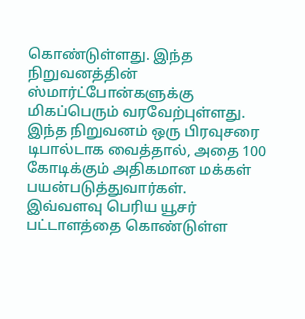கொண்டுள்ளது. இந்த நிறுவனத்தின் ஸ்மார்ட்போன்களுக்கு மிகப்பெரும் வரவேற்புள்ளது. இந்த நிறுவனம் ஒரு பிரவுசரை டிபால்டாக வைத்தால், அதை 100 கோடிக்கும் அதிகமான மக்கள் பயன்படுத்துவார்கள்.
இவ்வளவு பெரிய யூசர் பட்டாளத்தை கொண்டுள்ள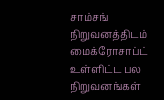சாம்சங் நிறுவனத்திடம் மைக்ரோசாப்ட் உள்ளிட்ட பல நிறுவனங்கள்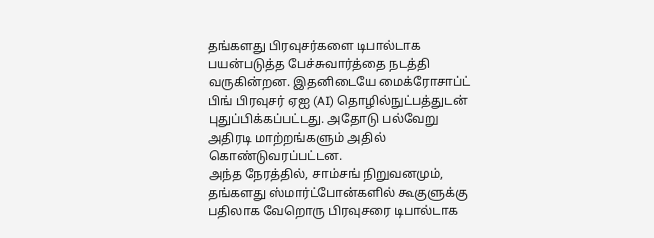தங்களது பிரவுசர்களை டிபால்டாக பயன்படுத்த பேச்சுவார்த்தை நடத்தி வருகின்றன. இதனிடையே மைக்ரோசாப்ட் பிங் பிரவுசர் ஏஐ (AI) தொழில்நுட்பத்துடன் புதுப்பிக்கப்பட்டது. அதோடு பல்வேறு அதிரடி மாற்றங்களும் அதில் கொண்டுவரப்பட்டன.
அந்த நேரத்தில், சாம்சங் நிறுவனமும், தங்களது ஸ்மார்ட்போன்களில் கூகுளுக்கு பதிலாக வேறொரு பிரவுசரை டிபால்டாக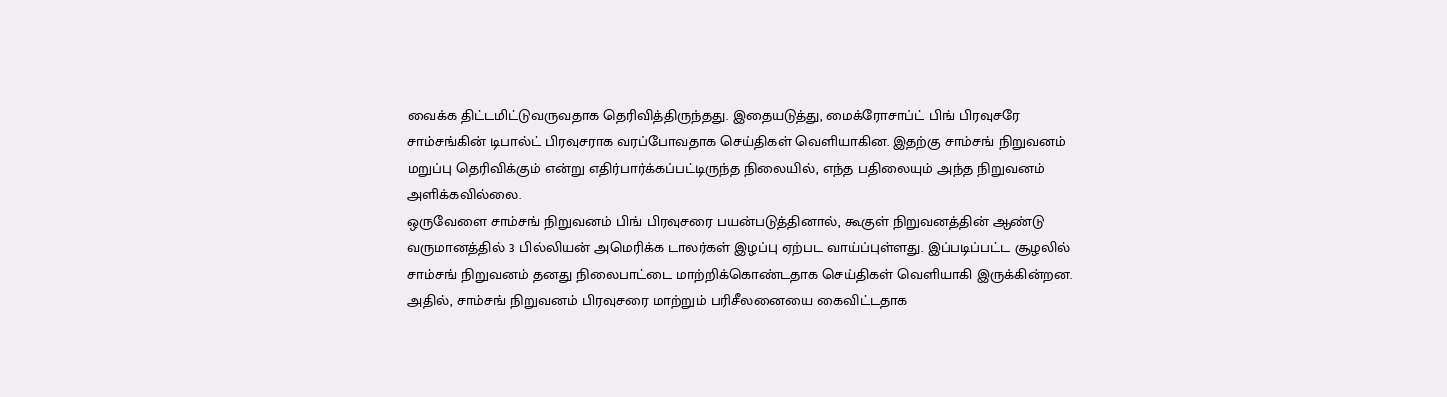வைக்க திட்டமிட்டுவருவதாக தெரிவித்திருந்தது. இதையடுத்து, மைக்ரோசாப்ட் பிங் பிரவுசரே சாம்சங்கின் டிபால்ட் பிரவுசராக வரப்போவதாக செய்திகள் வெளியாகின. இதற்கு சாம்சங் நிறுவனம் மறுப்பு தெரிவிக்கும் என்று எதிர்பார்க்கப்பட்டிருந்த நிலையில், எந்த பதிலையும் அந்த நிறுவனம் அளிக்கவில்லை.
ஒருவேளை சாம்சங் நிறுவனம் பிங் பிரவுசரை பயன்படுத்தினால், கூகுள் நிறுவனத்தின் ஆண்டு வருமானத்தில் 3 பில்லியன் அமெரிக்க டாலர்கள் இழப்பு ஏற்பட வாய்ப்புள்ளது. இப்படிப்பட்ட சூழலில் சாம்சங் நிறுவனம் தனது நிலைபாட்டை மாற்றிக்கொண்டதாக செய்திகள் வெளியாகி இருக்கின்றன. அதில், சாம்சங் நிறுவனம் பிரவுசரை மாற்றும் பரிசீலனையை கைவிட்டதாக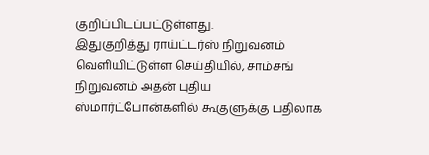குறிப்பிடப்பட்டுள்ளது.
இதுகுறித்து ராய்ட்டர்ஸ் நிறுவனம் வெளியிட்டுள்ள செய்தியில், சாம்சங் நிறுவனம் அதன் புதிய ஸ்மார்ட்போன்களில் கூகுளுக்கு பதிலாக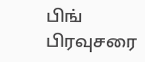பிங் பிரவுசரை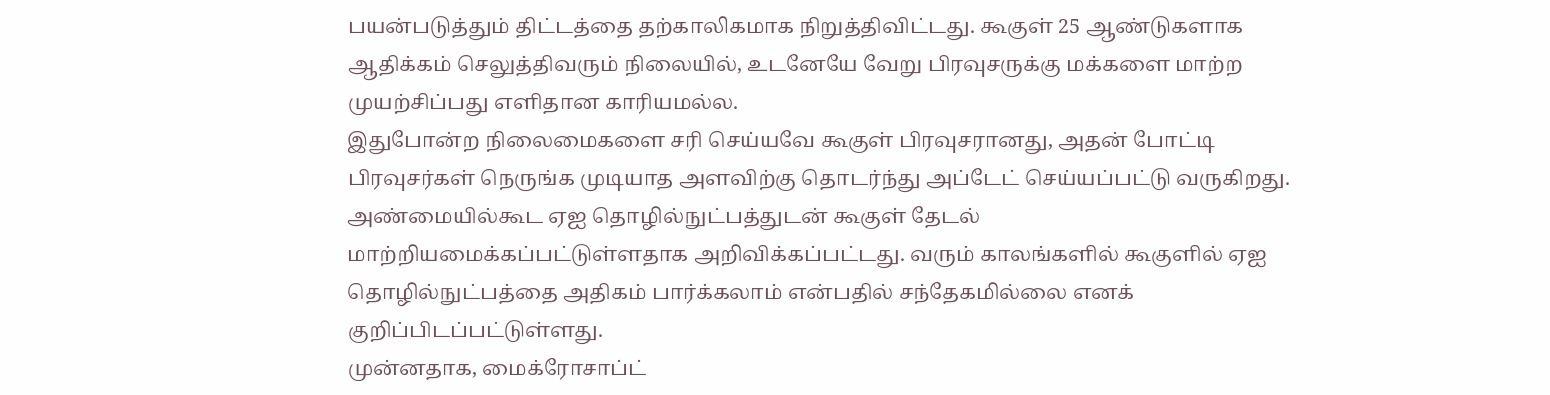பயன்படுத்தும் திட்டத்தை தற்காலிகமாக நிறுத்திவிட்டது. கூகுள் 25 ஆண்டுகளாக ஆதிக்கம் செலுத்திவரும் நிலையில், உடனேயே வேறு பிரவுசருக்கு மக்களை மாற்ற முயற்சிப்பது எளிதான காரியமல்ல.
இதுபோன்ற நிலைமைகளை சரி செய்யவே கூகுள் பிரவுசரானது, அதன் போட்டி பிரவுசர்கள் நெருங்க முடியாத அளவிற்கு தொடர்ந்து அப்டேட் செய்யப்பட்டு வருகிறது. அண்மையில்கூட ஏஐ தொழில்நுட்பத்துடன் கூகுள் தேடல் மாற்றியமைக்கப்பட்டுள்ளதாக அறிவிக்கப்பட்டது. வரும் காலங்களில் கூகுளில் ஏஐ தொழில்நுட்பத்தை அதிகம் பார்க்கலாம் என்பதில் சந்தேகமில்லை எனக் குறிப்பிடப்பட்டுள்ளது.
முன்னதாக, மைக்ரோசாப்ட்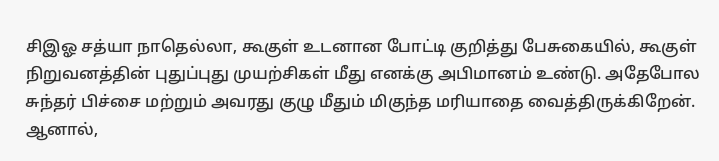சிஇஓ சத்யா நாதெல்லா, கூகுள் உடனான போட்டி குறித்து பேசுகையில், கூகுள் நிறுவனத்தின் புதுப்புது முயற்சிகள் மீது எனக்கு அபிமானம் உண்டு. அதேபோல சுந்தர் பிச்சை மற்றும் அவரது குழு மீதும் மிகுந்த மரியாதை வைத்திருக்கிறேன். ஆனால்,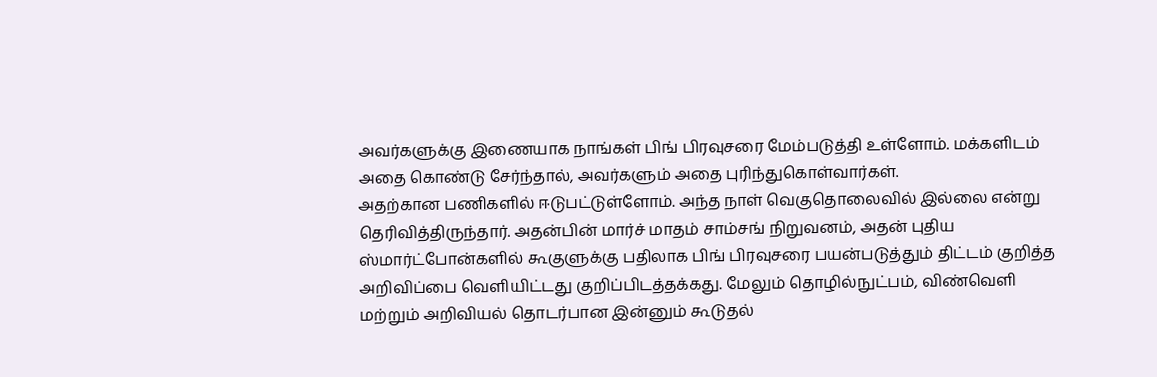அவர்களுக்கு இணையாக நாங்கள் பிங் பிரவுசரை மேம்படுத்தி உள்ளோம். மக்களிடம் அதை கொண்டு சேர்ந்தால், அவர்களும் அதை புரிந்துகொள்வார்கள்.
அதற்கான பணிகளில் ஈடுபட்டுள்ளோம். அந்த நாள் வெகுதொலைவில் இல்லை என்று தெரிவித்திருந்தார். அதன்பின் மார்ச் மாதம் சாம்சங் நிறுவனம், அதன் புதிய ஸ்மார்ட்போன்களில் கூகுளுக்கு பதிலாக பிங் பிரவுசரை பயன்படுத்தும் திட்டம் குறித்த அறிவிப்பை வெளியிட்டது குறிப்பிடத்தக்கது. மேலும் தொழில்நுட்பம், விண்வெளி மற்றும் அறிவியல் தொடர்பான இன்னும் கூடுதல்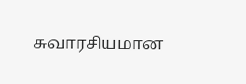சுவாரசியமான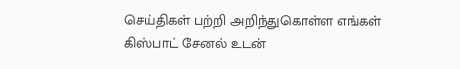செய்திகள் பற்றி அறிந்துகொள்ள எங்கள் கிஸ்பாட் சேனல் உடன்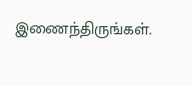இணைந்திருங்கள்.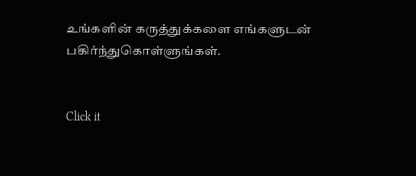உங்களின் கருத்துக்களை எங்களுடன் பகிர்ந்துகொள்ளுங்கள்.


Click it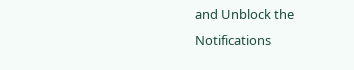and Unblock the Notifications